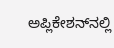ಅಪ್ಲಿಕೇಶನ್‌ನಲ್ಲಿ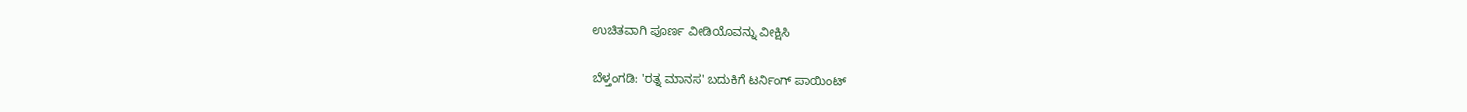ಉಚಿತವಾಗಿ ಪೂರ್ಣ ವೀಡಿಯೊವನ್ನು ವೀಕ್ಷಿಸಿ

ಬೆಳ್ತಂಗಡಿ: 'ರತ್ನ ಮಾನಸ' ಬದುಕಿಗೆ ಟರ್ನಿಂಗ್ ಪಾಯಿಂಟ್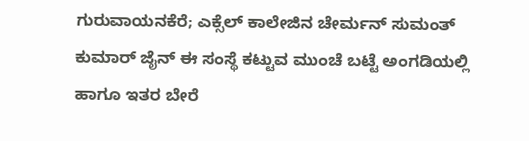ಗುರುವಾಯನಕೆರೆ; ಎಕ್ಸೆಲ್ ಕಾಲೇಜಿನ ಚೇರ್ಮನ್ ಸುಮಂತ್ ಕುಮಾರ್ ಜೈನ್ ಈ ಸಂಸ್ಥೆ ಕಟ್ಟುವ ಮುಂಚೆ ಬಟ್ಟೆ ಅಂಗಡಿಯಲ್ಲಿ ಹಾಗೂ ಇತರ ಬೇರೆ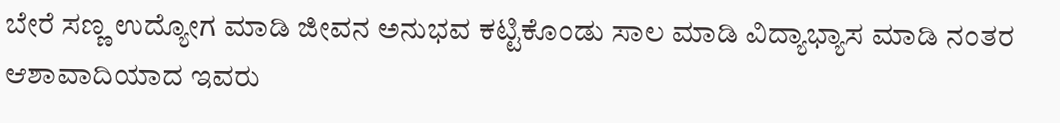ಬೇರೆ ಸಣ್ಣ ಉದ್ಯೋಗ ಮಾಡಿ ಜೀವನ ಅನುಭವ ಕಟ್ಟಿಕೊಂಡು ಸಾಲ ಮಾಡಿ ವಿದ್ಯಾಭ್ಯಾಸ ಮಾಡಿ ನಂತರ ಆಶಾವಾದಿಯಾದ ಇವರು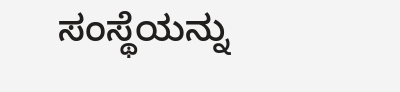ಸಂಸ್ಥೆಯನ್ನು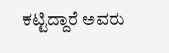ಕಟ್ಟಿದ್ದಾರೆ ಅವರು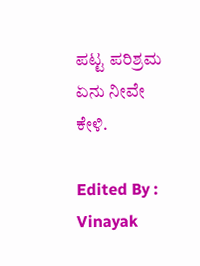ಪಟ್ಟ ಪರಿಶ್ರಮ ಏನು ನೀವೇ ಕೇಳಿ.

Edited By : Vinayak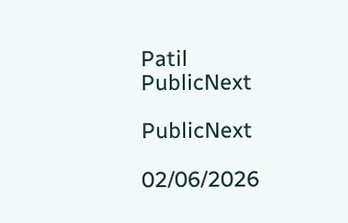Patil
PublicNext

PublicNext

02/06/2026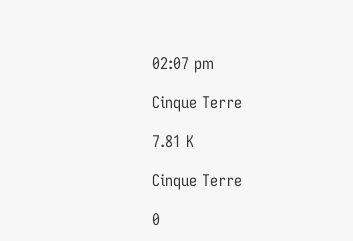02:07 pm

Cinque Terre

7.81 K

Cinque Terre

0